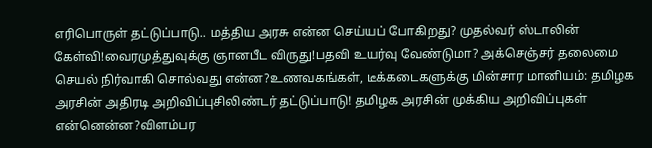எரிபொருள் தட்டுப்பாடு.. மத்திய அரசு என்ன செய்யப் போகிறது? முதல்வர் ஸ்டாலின் கேள்வி!வைரமுத்துவுக்கு ஞானபீட விருது!பதவி உயர்வு வேண்டுமா? அக்செஞ்சர் தலைமை செயல் நிர்வாகி சொல்வது என்ன?உணவகங்கள், டீக்கடைகளுக்கு மின்சார மானியம்: தமிழக அரசின் அதிரடி அறிவிப்புசிலிண்டர் தட்டுப்பாடு! தமிழக அரசின் முக்கிய அறிவிப்புகள் என்னென்ன?விளம்பர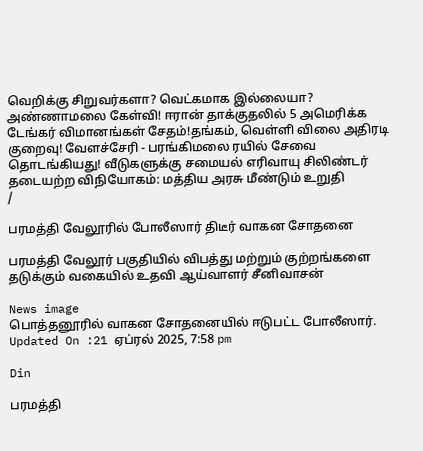வெறிக்கு சிறுவர்களா? வெட்கமாக இல்லையா? அண்ணாமலை கேள்வி! ஈரான் தாக்குதலில் 5 அமெரிக்க டேங்கர் விமானங்கள் சேதம்!தங்கம், வெள்ளி விலை அதிரடி குறைவு! வேளச்சேரி - பரங்கிமலை ரயில் சேவை தொடங்கியது! வீடுகளுக்கு சமையல் எரிவாயு சிலிண்டர் தடையற்ற விநியோகம்: மத்திய அரசு மீண்டும் உறுதி
/

பரமத்தி வேலூரில் போலீஸார் திடீர் வாகன சோதனை

பரமத்தி வேலூர் பகுதியில் விபத்து மற்றும் குற்றங்களை தடுக்கும் வகையில் உதவி ஆய்வாளர் சீனிவாசன்

News image
பொத்தனூரில் வாகன சோதனையில் ஈடுபட்ட போலீஸார்.
Updated On :21 ஏப்ரல் 2025, 7:58 pm

Din

பரமத்தி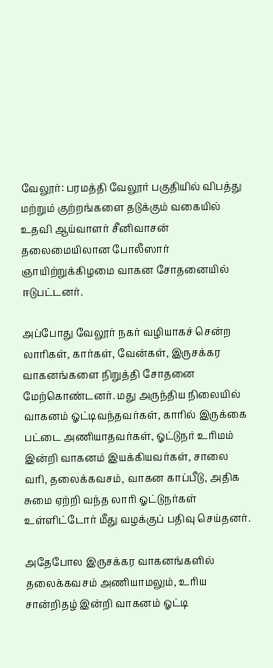வேலூர்: பரமத்தி வேலூர் பகுதியில் விபத்து மற்றும் குற்றங்களை தடுக்கும் வகையில் உதவி ஆய்வாளர் சீனிவாசன் தலைமையிலான போலீஸார் ஞாயிற்றுக்கிழமை வாகன சோதனையில் ஈடுபட்டனர்.

அப்போது வேலூர் நகர் வழியாகச் சென்ற லாரிகள், கார்கள், வேன்கள், இருசக்கர வாகனங்களை நிறுத்தி சோதனை மேற்கொண்டனர். மது அருந்திய நிலையில் வாகனம் ஓட்டிவந்தவர்கள், காரில் இருக்கை பட்டை அணியாதவர்கள், ஓட்டுநர் உரிமம் இன்றி வாகனம் இயக்கியவர்கள், சாலை வரி, தலைக்கவசம், வாகன காப்பீடு, அதிக சுமை ஏற்றி வந்த லாரி ஓட்டுநர்கள் உள்ளிட்டோர் மீது வழக்குப் பதிவு செய்தனர்.

அதேபோல இருசக்கர வாகனங்களில் தலைக்கவசம் அணியாமலும், உரிய சான்றிதழ் இன்றி வாகனம் ஓட்டி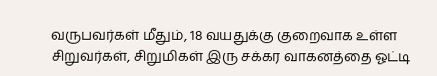வருபவர்கள் மீதும், 18 வயதுக்கு குறைவாக உள்ள சிறுவர்கள், சிறுமிகள் இரு சக்கர வாகனத்தை ஓட்டி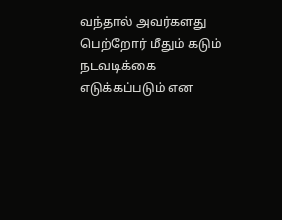வந்தால் அவர்களது பெற்றோர் மீதும் கடும் நடவடிக்கை எடுக்கப்படும் என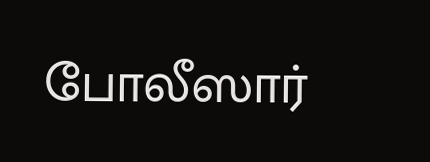போலீஸார்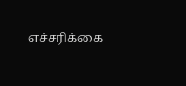எச்சரிக்கை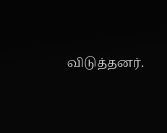விடுத்தனர்.